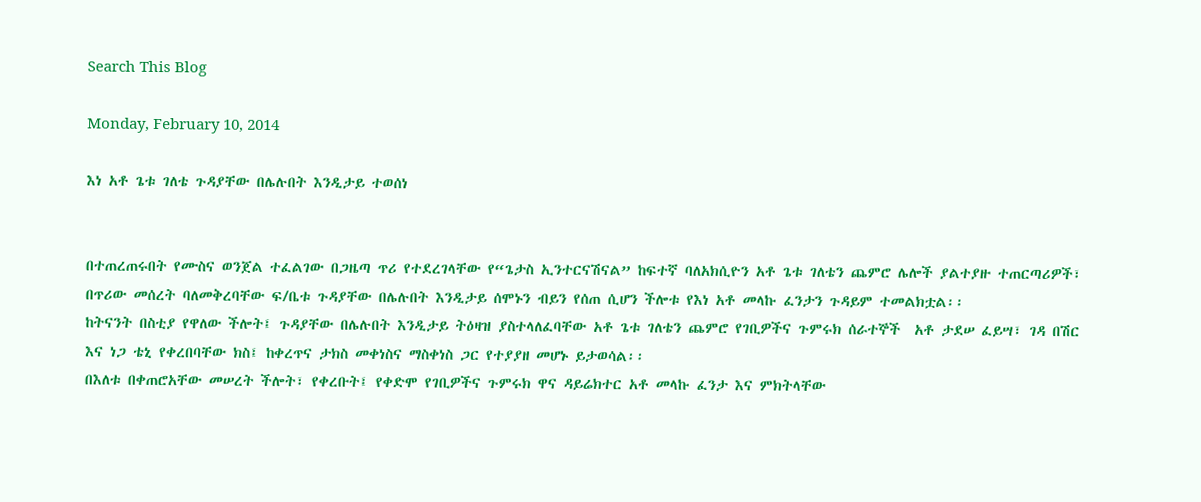Search This Blog

Monday, February 10, 2014

እነ አቶ ጌቱ ገለቴ ጉዳያቸው በሌሉበት እንዲታይ ተወሰነ


በተጠረጠሩበት የሙስና ወንጀል ተፈልገው በጋዜጣ ጥሪ የተደረገላቸው የ“ጌታስ ኢንተርናሽናል” ከፍተኛ ባለአክሲዮን አቶ ጌቱ ገለቴን ጨምሮ ሌሎች ያልተያዙ ተጠርጣሪዎች፣ በጥሪው መሰረት ባለመቅረባቸው ፍ/ቤቱ ጉዳያቸው በሌሉበት እንዲታይ ሰሞኑን ብይን የሰጠ ሲሆን ችሎቱ የእነ አቶ መላኩ ፈንታን ጉዳይም ተመልክቷል፡፡
ከትናንት በስቲያ የዋለው ችሎት፤ ጉዳያቸው በሌሉበት እንዲታይ ትዕዛዝ ያስተላለፈባቸው አቶ ጌቱ ገለቴን ጨምሮ የገቢዎችና ጉምሩክ ሰራተኞች  አቶ ታደሠ ፈይሣ፣ ገዳ በሽር እና ነጋ ቴኒ የቀረበባቸው ክስ፤ ከቀረጥና ታክስ መቀነስና ማስቀነስ ጋር የተያያዘ መሆኑ ይታወሳል፡፡
በእለቱ በቀጠሮአቸው መሠረት ችሎት፣ የቀረቡት፤ የቀድሞ የገቢዎችና ጉምሩክ ዋና ዳይሬክተር አቶ መላኩ ፈንታ እና ምክትላቸው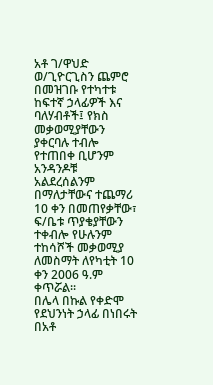አቶ ገ/ዋህድ ወ/ጊዮርጊስን ጨምሮ በመዝገቡ የተካተቱ ከፍተኛ ኃላፊዎች እና ባለሃብቶች፤ የክስ መቃወሚያቸውን ያቀርባሉ ተብሎ የተጠበቀ ቢሆንም አንዳንዶቹ አልደረሰልንም በማለታቸውና ተጨማሪ 10 ቀን በመጠየቃቸው፣ ፍ/ቤቱ ጥያቄያቸውን ተቀብሎ የሁሉንም ተከሳሾች መቃወሚያ ለመስማት ለየካቲት 10 ቀን 2006 ዓ.ም ቀጥሯል፡፡
በሌላ በኩል የቀድሞ የደህንነት ኃላፊ በነበሩት በአቶ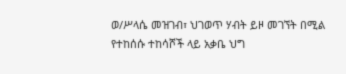ወ/ሥላሴ መዝገብ፣ ህገወጥ ሃብት ይዞ መገኘት በሚል የተከሰሱ ተከሳሾች ላይ አቃቤ ህግ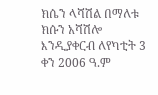ክሴን ላሻሽል በማለቱ ክሱን አሻሽሎ እንዲያቀርብ ለየካቲት 3 ቀን 2006 ዓ.ም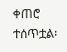ቀጠሮ ተሰጥቷል፡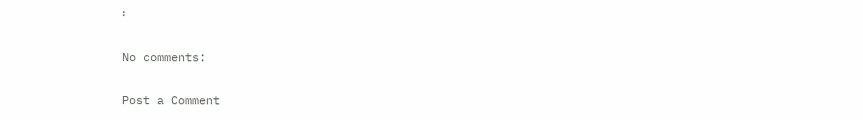፡

No comments:

Post a Comment